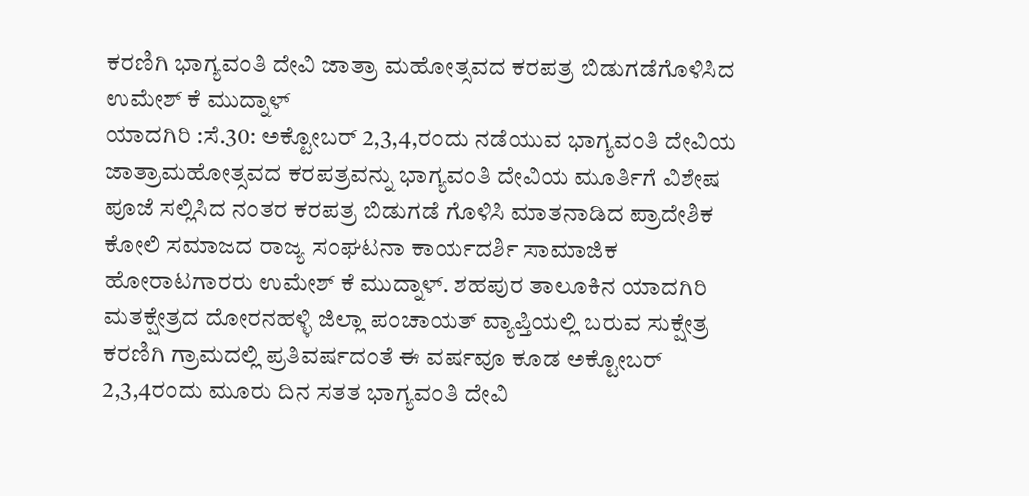ಕರಣಿಗಿ ಭಾಗ್ಯವಂತಿ ದೇವಿ ಜಾತ್ರಾ ಮಹೋತ್ಸವದ ಕರಪತ್ರ ಬಿಡುಗಡೆಗೊಳಿಸಿದ ಉಮೇಶ್ ಕೆ ಮುದ್ನಾಳ್
ಯಾದಗಿರಿ :ಸೆ.30: ಅಕ್ಟೋಬರ್ 2,3,4,ರಂದು ನಡೆಯುವ ಭಾಗ್ಯವಂತಿ ದೇವಿಯ ಜಾತ್ರಾಮಹೋತ್ಸವದ ಕರಪತ್ರವನ್ನು ಭಾಗ್ಯವಂತಿ ದೇವಿಯ ಮೂರ್ತಿಗೆ ವಿಶೇಷ ಪೂಜೆ ಸಲ್ಲಿಸಿದ ನಂತರ ಕರಪತ್ರ ಬಿಡುಗಡೆ ಗೊಳಿಸಿ ಮಾತನಾಡಿದ ಪ್ರಾದೇಶಿಕ ಕೋಲಿ ಸಮಾಜದ ರಾಜ್ಯ ಸಂಘಟನಾ ಕಾರ್ಯದರ್ಶಿ ಸಾಮಾಜಿಕ ಹೋರಾಟಗಾರರು ಉಮೇಶ್ ಕೆ ಮುದ್ನಾಳ್. ಶಹಪುರ ತಾಲೂಕಿನ ಯಾದಗಿರಿ ಮತಕ್ಷೇತ್ರದ ದೋರನಹಳ್ಳಿ ಜಿಲ್ಲಾ ಪಂಚಾಯತ್ ವ್ಯಾಪ್ತಿಯಲ್ಲಿ ಬರುವ ಸುಕ್ಷೇತ್ರ ಕರಣಿಗಿ ಗ್ರಾಮದಲ್ಲಿ ಪ್ರತಿವರ್ಷದಂತೆ ಈ ವರ್ಷವೂ ಕೂಡ ಅಕ್ಟೋಬರ್ 2,3,4ರಂದು ಮೂರು ದಿನ ಸತತ ಭಾಗ್ಯವಂತಿ ದೇವಿ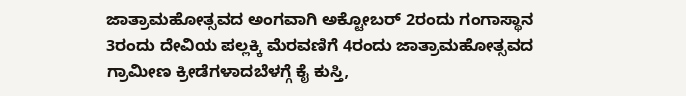ಜಾತ್ರಾಮಹೋತ್ಸವದ ಅಂಗವಾಗಿ ಅಕ್ಟೋಬರ್ 2ರಂದು ಗಂಗಾಸ್ಥಾನ 3ರಂದು ದೇವಿಯ ಪಲ್ಲಕ್ಕಿ ಮೆರವಣಿಗೆ 4ರಂದು ಜಾತ್ರಾಮಹೋತ್ಸವದ ಗ್ರಾಮೀಣ ಕ್ರೀಡೆಗಳಾದಬೆಳಗ್ಗೆ ಕೈ ಕುಸ್ತಿ,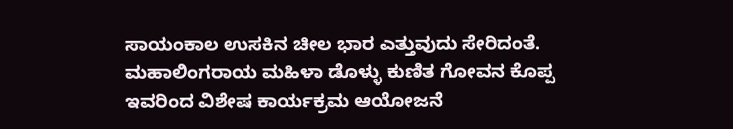ಸಾಯಂಕಾಲ ಉಸಕಿನ ಚೀಲ ಭಾರ ಎತ್ತುವುದು ಸೇರಿದಂತೆ. ಮಹಾಲಿಂಗರಾಯ ಮಹಿಳಾ ಡೊಳ್ಳು ಕುಣಿತ ಗೋವನ ಕೊಪ್ಪ ಇವರಿಂದ ವಿಶೇಷ ಕಾರ್ಯಕ್ರಮ ಆಯೋಜನೆ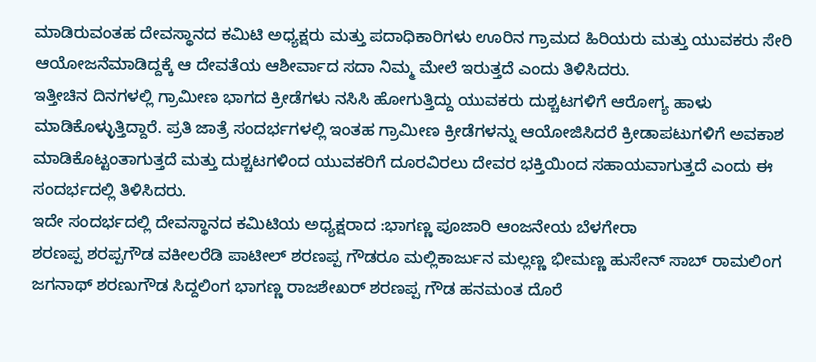ಮಾಡಿರುವಂತಹ ದೇವಸ್ಥಾನದ ಕಮಿಟಿ ಅಧ್ಯಕ್ಷರು ಮತ್ತು ಪದಾಧಿಕಾರಿಗಳು ಊರಿನ ಗ್ರಾಮದ ಹಿರಿಯರು ಮತ್ತು ಯುವಕರು ಸೇರಿ ಆಯೋಜನೆಮಾಡಿದ್ದಕ್ಕೆ ಆ ದೇವತೆಯ ಆಶೀರ್ವಾದ ಸದಾ ನಿಮ್ಮ ಮೇಲೆ ಇರುತ್ತದೆ ಎಂದು ತಿಳಿಸಿದರು.
ಇತ್ತೀಚಿನ ದಿನಗಳಲ್ಲಿ ಗ್ರಾಮೀಣ ಭಾಗದ ಕ್ರೀಡೆಗಳು ನಸಿಸಿ ಹೋಗುತ್ತಿದ್ದು ಯುವಕರು ದುಶ್ಚಟಗಳಿಗೆ ಆರೋಗ್ಯ ಹಾಳು ಮಾಡಿಕೊಳ್ಳುತ್ತಿದ್ದಾರೆ. ಪ್ರತಿ ಜಾತ್ರೆ ಸಂದರ್ಭಗಳಲ್ಲಿ ಇಂತಹ ಗ್ರಾಮೀಣ ಕ್ರೀಡೆಗಳನ್ನು ಆಯೋಜಿಸಿದರೆ ಕ್ರೀಡಾಪಟುಗಳಿಗೆ ಅವಕಾಶ ಮಾಡಿಕೊಟ್ಟಂತಾಗುತ್ತದೆ ಮತ್ತು ದುಶ್ಚಟಗಳಿಂದ ಯುವಕರಿಗೆ ದೂರವಿರಲು ದೇವರ ಭಕ್ತಿಯಿಂದ ಸಹಾಯವಾಗುತ್ತದೆ ಎಂದು ಈ ಸಂದರ್ಭದಲ್ಲಿ ತಿಳಿಸಿದರು.
ಇದೇ ಸಂದರ್ಭದಲ್ಲಿ ದೇವಸ್ಥಾನದ ಕಮಿಟಿಯ ಅಧ್ಯಕ್ಷರಾದ :ಭಾಗಣ್ಣ ಪೂಜಾರಿ ಆಂಜನೇಯ ಬೆಳಗೇರಾ
ಶರಣಪ್ಪ ಶರಪ್ಪಗೌಡ ವಕೀಲರೆಡಿ ಪಾಟೀಲ್ ಶರಣಪ್ಪ ಗೌಡರೂ ಮಲ್ಲಿಕಾರ್ಜುನ ಮಲ್ಲಣ್ಣ ಭೀಮಣ್ಣ ಹುಸೇನ್ ಸಾಬ್ ರಾಮಲಿಂಗ ಜಗನಾಥ್ ಶರಣುಗೌಡ ಸಿದ್ದಲಿಂಗ ಭಾಗಣ್ಣ ರಾಜಶೇಖರ್ ಶರಣಪ್ಪ ಗೌಡ ಹನಮಂತ ದೊರೆ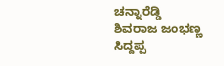ಚನ್ನಾರೆಡ್ಡಿ ಶಿವರಾಜ ಜಂಭಣ್ಣ ಸಿದ್ದಪ್ಪ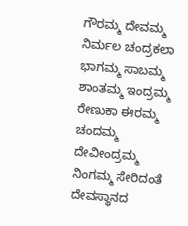ಗೌರಮ್ಮ ದೇವಮ್ಮ ನಿರ್ಮಲ ಚಂದ್ರಕಲಾ ಭಾಗಮ್ಮ ಸಾಬಮ್ಮ ಶಾಂತಮ್ಮ ಇಂದ್ರಮ್ಮ ರೇಣುಕಾ ಈರಮ್ಮ ಚಂದಮ್ಮ ದೇವೀಂದ್ರಮ್ಮ ನಿಂಗಮ್ಮ ಸೇರಿದಂತೆ ದೇವಸ್ಥಾನದ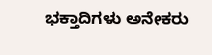ಭಕ್ತಾದಿಗಳು ಅನೇಕರು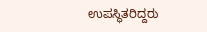ಉಪಸ್ಥಿತರಿದ್ದರು